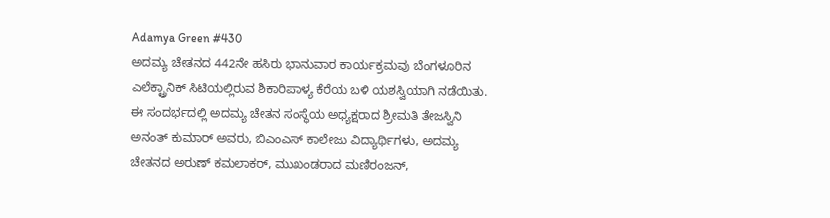Adamya Green #430
ಅದಮ್ಯ ಚೇತನದ 442ನೇ ಹಸಿರು ಭಾನುವಾರ ಕಾರ್ಯಕ್ರಮವು ಬೆಂಗಳೂರಿನ ಎಲೆಕ್ಟ್ರಾನಿಕ್ ಸಿಟಿಯಲ್ಲಿರುವ ಶಿಕಾರಿಪಾಳ್ಯ ಕೆರೆಯ ಬಳಿ ಯಶಸ್ವಿಯಾಗಿ ನಡೆಯಿತು.
ಈ ಸಂದರ್ಭದಲ್ಲಿ ಅದಮ್ಯ ಚೇತನ ಸಂಸ್ಥೆಯ ಅಧ್ಯಕ್ಷರಾದ ಶ್ರೀಮತಿ ತೇಜಸ್ವಿನಿ ಅನಂತ್ ಕುಮಾರ್ ಅವರು, ಬಿಎಂಎಸ್ ಕಾಲೇಜು ವಿದ್ಯಾರ್ಥಿಗಳು, ಅದಮ್ಯ ಚೇತನದ ಅರುಣ್ ಕಮಲಾಕರ್, ಮುಖಂಡರಾದ ಮಣಿರಂಜನ್,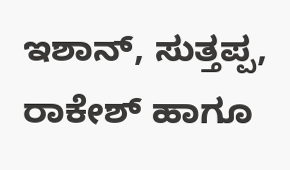ಇಶಾನ್, ಸುತ್ತಪ್ಪ, ರಾಕೇಶ್ ಹಾಗೂ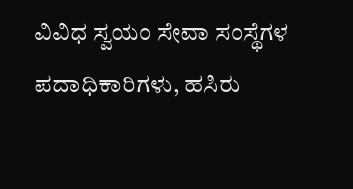ವಿವಿಧ ಸ್ವಯಂ ಸೇವಾ ಸಂಸ್ಥೆಗಳ ಪದಾಧಿಕಾರಿಗಳು, ಹಸಿರು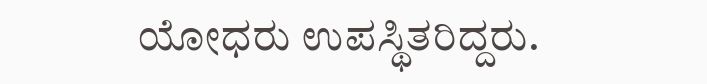ಯೋಧರು ಉಪಸ್ಥಿತರಿದ್ದರು.